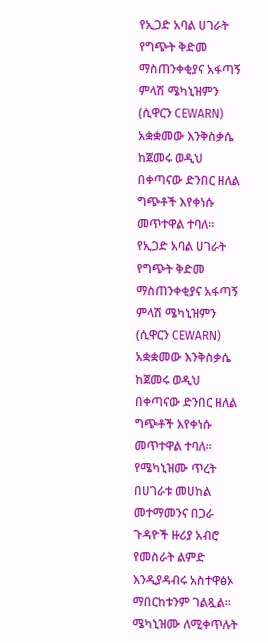የኢጋድ አባል ሀገራት የግጭት ቅድመ ማስጠንቀቂያና አፋጣኝ ምላሽ ሜካኒዝምን (ሲዋርን CEWARN) አቋቋመው እንቅስቃሴ ከጀመሩ ወዲህ በቀጣናው ድንበር ዘለል ግጭቶች እየቀነሱ መጥተዋል ተባለ፡፡
የኢጋድ አባል ሀገራት የግጭት ቅድመ ማስጠንቀቂያና አፋጣኝ ምላሽ ሜካኒዝምን (ሲዋርን CEWARN) አቋቋመው እንቅስቃሴ ከጀመሩ ወዲህ በቀጣናው ድንበር ዘለል ግጭቶች እየቀነሱ መጥተዋል ተባለ፡፡የሜካኒዝሙ ጥረት በሀገራቱ መሀከል መተማመንና በጋራ ጉዳዮች ዙሪያ አብሮ የመስራት ልምድ እንዲያዳብሩ አስተዋፅኦ ማበርከቱንም ገልጿል፡፡ ሜካኒዝሙ ለሚቀጥሉት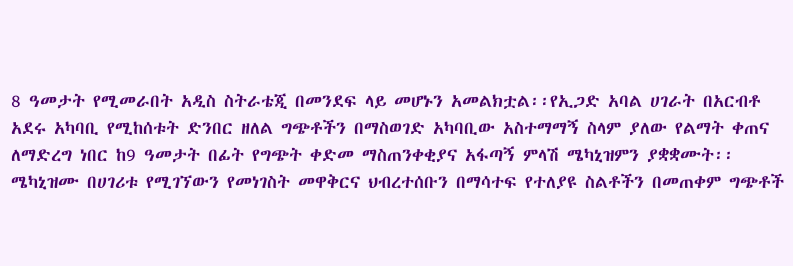8 ዓመታት የሚመራበት አዲስ ስትራቴጂ በመንደፍ ላይ መሆኑን አመልክቷል፡፡የኢጋድ አባል ሀገራት በአርብቶ አደሩ አካባቢ የሚከሰቱት ድንበር ዘለል ግጭቶችን በማስወገድ አካባቢው አስተማማኝ ስላም ያለው የልማት ቀጠና ለማድረግ ነበር ከ9 ዓመታት በፊት የግጭት ቀድመ ማስጠንቀቂያና አፋጣኝ ምላሽ ሜካኒዝምን ያቋቋሙት፡፡ ሜካኒዝሙ በሀገሪቱ የሚገኘውን የመነገስት መዋቅርና ህብረተሰቡን በማሳተፍ የተለያዩ ስልቶችን በመጠቀም ግጭቶች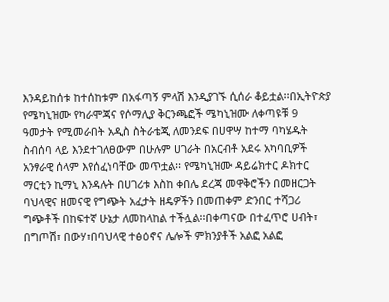እንዳይከሰቱ ከተሰከቱም በአፋጣኝ ምላሽ እንዲያገኙ ሲሰራ ቆይቷል፡፡በኢትዮጵያ የሜካኒዝሙ የካራሞጃና የሶማሊያ ቅርንጫፎች ሜካኒዝሙ ለቀጣዩቹ 9 ዓመታት የሚመራበት አዲስ ስትራቴጂ ለመንደፍ በሀዋሣ ከተማ ባካሄዱት ስብሰባ ላይ እንደተገለፀውም በሁሉም ሀገራት በአርብቶ አደሩ አካባቢዎች አንፃራዊ ሰላም እየሰፈነባቸው መጥቷል፡፡ የሜካኒዝሙ ዳይሬክተር ዶክተር ማርቲን ኪማኒ እንዳሉት በሀገሪቱ እስከ ቀበሌ ደረጃ መዋቅሮችን በመዘርጋት ባህላዊና ዘመናዊ የግጭት አፈታት ዘዴዎችን በመጠቀም ድንበር ተሻጋሪ ግጭቶች በከፍተኛ ሁኔታ ለመከላከል ተችሏል፡፡በቀጣናው በተፈጥሮ ሀብት፣ በግጦሽ፣ በውሃ፣በባህላዊ ተፅዕኖና ሌሎች ምክንያቶች አልፎ አልፎ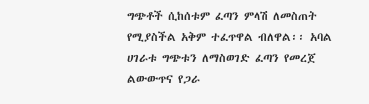ግጭቶች ሲከሰቱም ፈጣን ምላሽ ለመስጠት የሚያስችል አቅም ተፈጥዋል ብለዋል፡፡ አባል ሀገራቱ ግጭቱን ለማስወገድ ፈጣን የመረጀ ልውውጥና የጋራ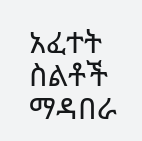አፈተት ስልቶች ማዳበራ